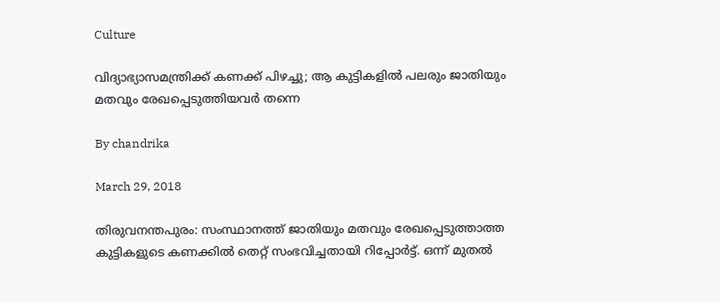Culture

വിദ്യാഭ്യാസമന്ത്രിക്ക് കണക്ക് പിഴച്ചു; ആ കുട്ടികളില്‍ പലരും ജാതിയും മതവും രേഖപ്പെടുത്തിയവര്‍ തന്നെ

By chandrika

March 29, 2018

തിരുവനന്തപുരം: സംസ്ഥാനത്ത് ജാതിയും മതവും രേഖപ്പെടുത്താത്ത കുട്ടികളുടെ കണക്കില്‍ തെറ്റ് സംഭവിച്ചതായി റിപ്പോര്‍ട്ട്. ഒന്ന് മുതല്‍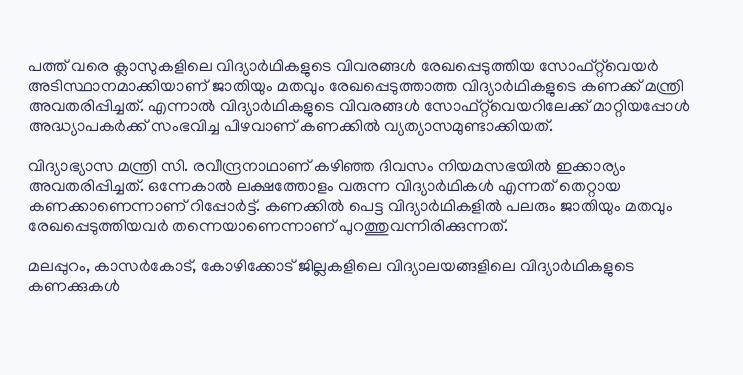പത്ത് വരെ ക്ലാസുകളിലെ വിദ്യാര്‍ഥികളുടെ വിവരങ്ങള്‍ രേഖപ്പെടുത്തിയ സോഫ്റ്റ്‌വെയര്‍ അടിസ്ഥാനമാക്കിയാണ് ജാതിയും മതവും രേഖപ്പെടുത്താത്ത വിദ്യാര്‍ഥികളുടെ കണക്ക് മന്ത്രി അവതരിപ്പിച്ചത്. എന്നാല്‍ വിദ്യാര്‍ഥികളുടെ വിവരങ്ങള്‍ സോഫ്റ്റ്‌വെയറിലേക്ക് മാറ്റിയപ്പോള്‍ അദ്ധ്യാപകര്‍ക്ക് സംഭവിച്ച പിഴവാണ് കണക്കില്‍ വ്യത്യാസമുണ്ടാക്കിയത്.

വിദ്യാഭ്യാസ മന്ത്രി സി. രവീന്ദ്രനാഥാണ് കഴിഞ്ഞ ദിവസം നിയമസഭയില്‍ ഇക്കാര്യം അവതരിപ്പിച്ചത്. ഒന്നേകാല്‍ ലക്ഷത്തോളം വരുന്ന വിദ്യാര്‍ഥികള്‍ എന്നത് തെറ്റായ കണക്കാണെന്നാണ് റിപ്പോര്‍ട്ട്. കണക്കില്‍ പെട്ട വിദ്യാര്‍ഥികളില്‍ പലരും ജാതിയും മതവും രേഖപ്പെടുത്തിയവര്‍ തന്നെയാണെന്നാണ് പുറത്തുവന്നിരിക്കുന്നത്.

മലപ്പുറം, കാസര്‍കോട്, കോഴിക്കോട് ജില്ലകളിലെ വിദ്യാലയങ്ങളിലെ വിദ്യാര്‍ഥികളുടെ കണക്കുകള്‍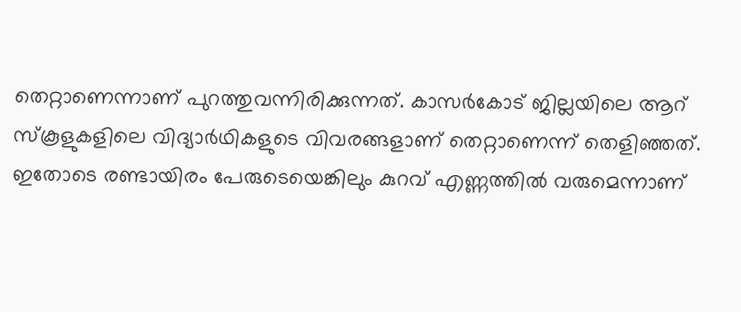തെറ്റാണെന്നാണ് പുറത്തുവന്നിരിക്കുന്നത്. കാസര്‍കോട് ജില്ലയിലെ ആറ് സ്‌കൂളുകളിലെ വിദ്യാര്‍ഥികളുടെ വിവരങ്ങളാണ് തെറ്റാണെന്ന് തെളിഞ്ഞത്. ഇതോടെ രണ്ടായിരം പേരുടെയെങ്കിലും കുറവ് എണ്ണത്തില്‍ വരുമെന്നാണ്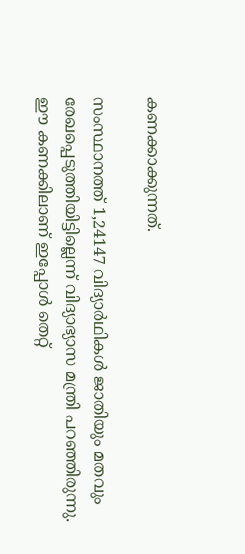കണക്കാക്കുന്നത്.

സംസ്ഥാനത്ത് 1,24147 വിദ്യാര്‍ഥികള്‍ ജാതിയും മതവും രേഖപ്പെടുത്തിയിട്ടില്ലെന്ന് വിദ്യാഭ്യാസ മന്ത്രി പറഞ്ഞിരുന്നു. ഈ കണക്കിലാണ് ഇപ്പോള്‍ തെറ്റ്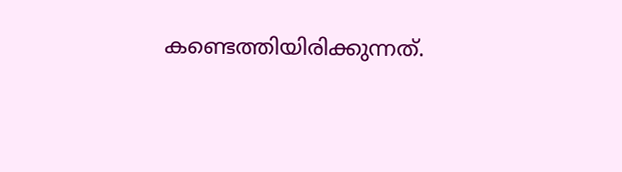കണ്ടെത്തിയിരിക്കുന്നത്.